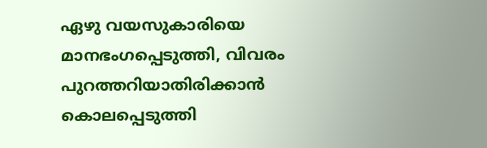ഏഴു വയസുകാരിയെ മാനഭംഗപ്പെടുത്തി, വിവരം പുറത്തറിയാതിരിക്കാന്‍ കൊലപ്പെടുത്തി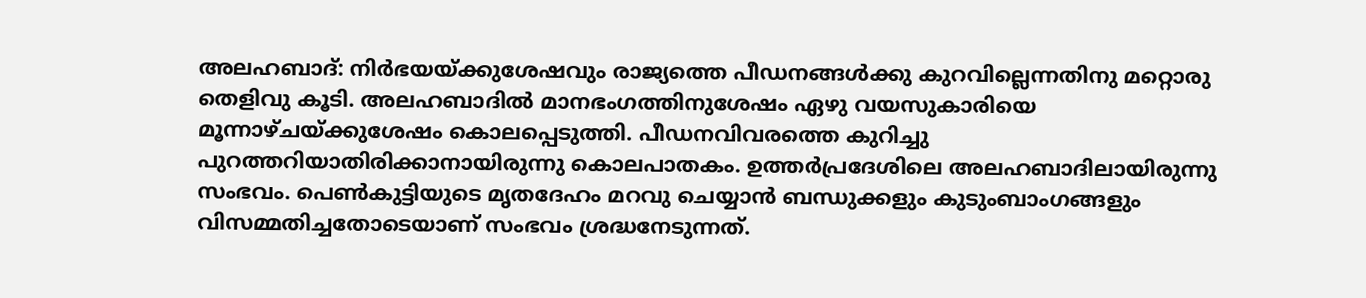അലഹബാദ്: നിര്‍ഭയയ്ക്കുശേഷവും രാജ്യത്തെ പീഡനങ്ങള്‍ക്കു കുറവില്ലെന്നതിനു മറ്റൊരു തെളിവു കൂടി. അലഹബാദില്‍ മാനഭംഗത്തിനുശേഷം ഏഴു വയസുകാരിയെ മൂന്നാഴ്ചയ്ക്കുശേഷം കൊലപ്പെടുത്തി. പീഡനവിവരത്തെ കുറിച്ചു പുറത്തറിയാതിരിക്കാനായിരുന്നു കൊലപാതകം. ഉത്തര്‍പ്രദേശിലെ അലഹബാദിലായിരുന്നു സംഭവം. പെണ്‍കുട്ടിയുടെ മൃതദേഹം മറവു ചെയ്യാന്‍ ബന്ധുക്കളും കുടുംബാംഗങ്ങളും വിസമ്മതിച്ചതോടെയാണ് സംഭവം ശ്രദ്ധനേടുന്നത്.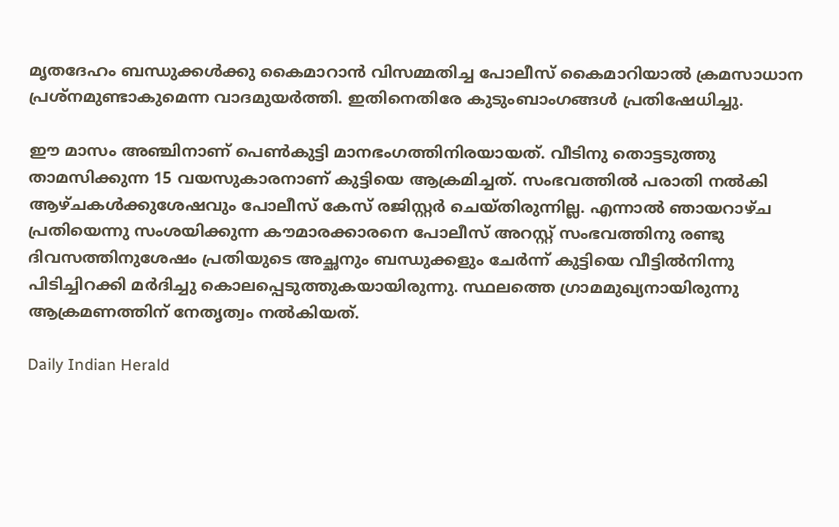മൃതദേഹം ബന്ധുക്കള്‍ക്കു കൈമാറാന്‍ വിസമ്മതിച്ച പോലീസ് കൈമാറിയാല്‍ ക്രമസാധാന പ്രശ്‌നമുണ്ടാകുമെന്ന വാദമുയര്‍ത്തി. ഇതിനെതിരേ കുടുംബാംഗങ്ങള്‍ പ്രതിഷേധിച്ചു.

ഈ മാസം അഞ്ചിനാണ് പെണ്‍കുട്ടി മാനഭംഗത്തിനിരയായത്. വീടിനു തൊട്ടടുത്തു താമസിക്കുന്ന 15 വയസുകാരനാണ് കുട്ടിയെ ആക്രമിച്ചത്. സംഭവത്തില്‍ പരാതി നല്‍കി ആഴ്ചകള്‍ക്കുശേഷവും പോലീസ് കേസ് രജിസ്റ്റര്‍ ചെയ്തിരുന്നില്ല. എന്നാല്‍ ഞായറാഴ്ച പ്രതിയെന്നു സംശയിക്കുന്ന കൗമാരക്കാരനെ പോലീസ് അറസ്റ്റ് സംഭവത്തിനു രണ്ടു ദിവസത്തിനുശേഷം പ്രതിയുടെ അച്ഛനും ബന്ധുക്കളും ചേര്‍ന്ന് കുട്ടിയെ വീട്ടില്‍നിന്നു പിടിച്ചിറക്കി മര്‍ദിച്ചു കൊലപ്പെടുത്തുകയായിരുന്നു. സ്ഥലത്തെ ഗ്രാമമുഖ്യനായിരുന്നു ആക്രമണത്തിന് നേതൃത്വം നല്‍കിയത്.

Daily Indian Herald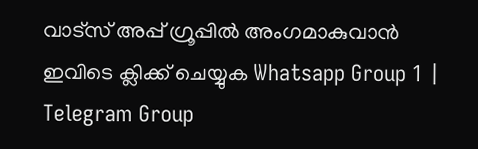വാട്സ് അപ്പ് ഗ്രൂപ്പിൽ അംഗമാകുവാൻ ഇവിടെ ക്ലിക്ക് ചെയ്യുക Whatsapp Group 1 | Telegram Group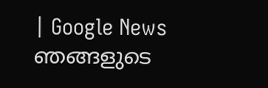| Google News ഞങ്ങളുടെ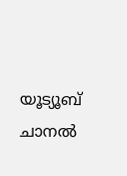യൂട്യൂബ് ചാനൽ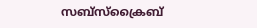സബ്സ്ക്രൈബ്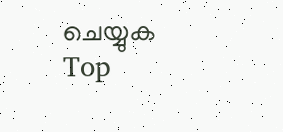ചെയ്യുക
Top